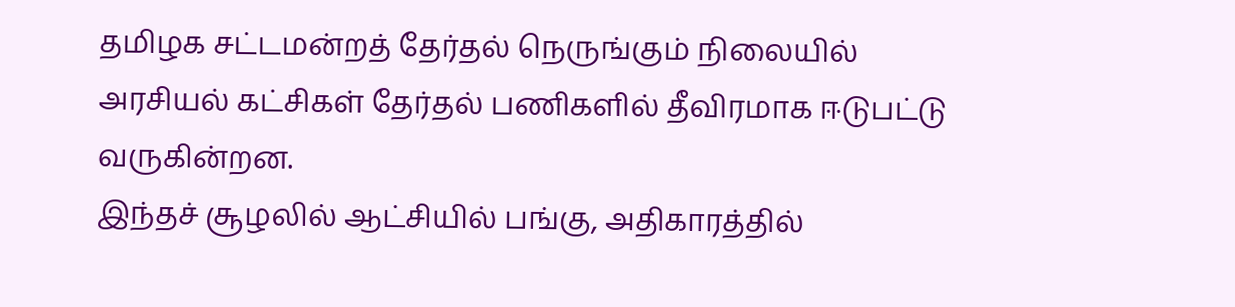தமிழக சட்டமன்றத் தேர்தல் நெருங்கும் நிலையில் அரசியல் கட்சிகள் தேர்தல் பணிகளில் தீவிரமாக ஈடுபட்டு வருகின்றன.
இந்தச் சூழலில் ஆட்சியில் பங்கு, அதிகாரத்தில்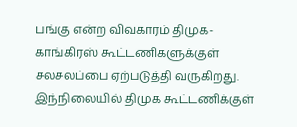பங்கு என்ற விவகாரம் திமுக-காங்கிரஸ் கூட்டணிகளுக்குள் சலசலப்பை ஏற்படுத்தி வருகிறது.
இந்நிலையில் திமுக கூட்டணிக்குள்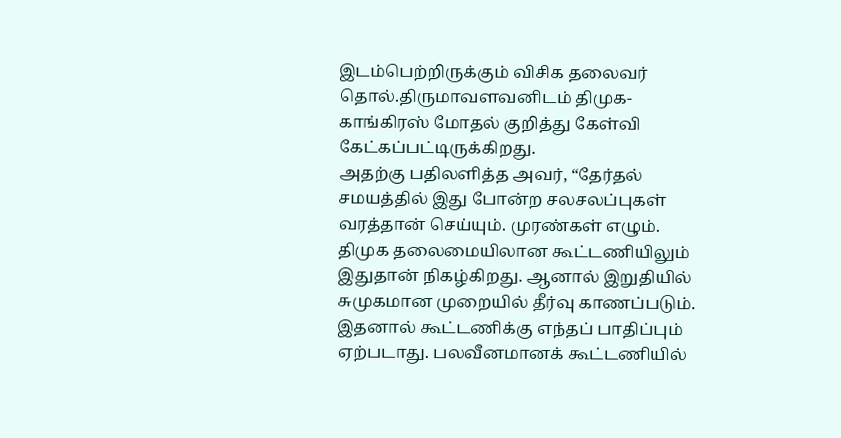இடம்பெற்றிருக்கும் விசிக தலைவர் தொல்.திருமாவளவனிடம் திமுக- காங்கிரஸ் மோதல் குறித்து கேள்வி கேட்கப்பட்டிருக்கிறது.
அதற்கு பதிலளித்த அவர், “தேர்தல் சமயத்தில் இது போன்ற சலசலப்புகள் வரத்தான் செய்யும். முரண்கள் எழும்.
திமுக தலைமையிலான கூட்டணியிலும் இதுதான் நிகழ்கிறது. ஆனால் இறுதியில் சுமுகமான முறையில் தீர்வு காணப்படும்.
இதனால் கூட்டணிக்கு எந்தப் பாதிப்பும் ஏற்படாது. பலவீனமானக் கூட்டணியில்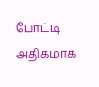போட்டி அதிகமாக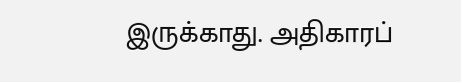இருக்காது. அதிகாரப்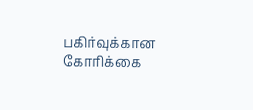பகிர்வுக்கான கோரிக்கை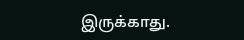இருக்காது.